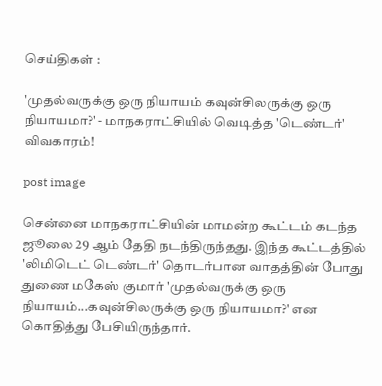செய்திகள் :

'முதல்வருக்கு ஒரு நியாயம் கவுன்சிலருக்கு ஒரு நியாயமா?' - மாநகராட்சியில் வெடித்த 'டெண்டர்' விவகாரம்!

post image

சென்னை மாநகராட்சியின் மாமன்ற கூட்டம் கடந்த ஜூலை 29 ஆம் தேதி நடந்திருந்தது. இந்த கூட்டத்தில் 'லிமிடெட் டெண்டர்' தொடர்பான வாதத்தின் போது துணை மகேஸ் குமார் 'முதல்வருக்கு ஒரு நியாயம்...கவுன்சிலருக்கு ஒரு நியாயமா?' என கொதித்து பேசியிருந்தார்.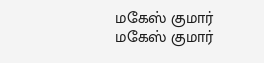மகேஸ் குமார்
மகேஸ் குமார்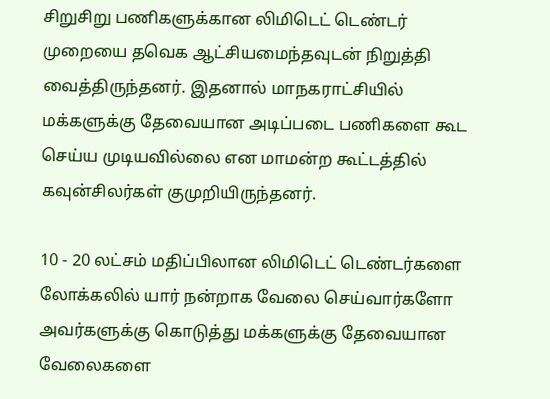சிறுசிறு பணிகளுக்கான லிமிடெட் டெண்டர் முறையை தவெக ஆட்சியமைந்தவுடன் நிறுத்தி வைத்திருந்தனர். இதனால் மாநகராட்சியில் மக்களுக்கு தேவையான அடிப்படை பணிகளை கூட செய்ய முடியவில்லை என மாமன்ற கூட்டத்தில் கவுன்சிலர்கள் குமுறியிருந்தனர்.

10 - 20 லட்சம் மதிப்பிலான லிமிடெட் டெண்டர்களை லோக்கலில் யார் நன்றாக வேலை செய்வார்களோ அவர்களுக்கு கொடுத்து மக்களுக்கு தேவையான வேலைகளை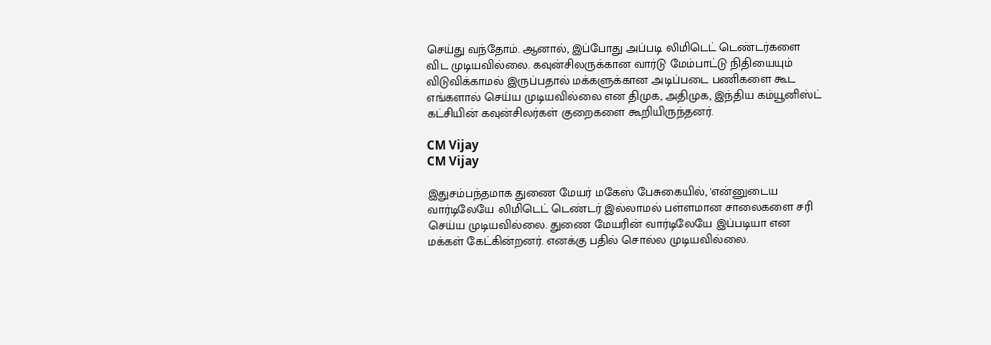செய்து வந்தோம். ஆனால், இப்போது அப்படி லிமிடெட் டெண்டர்களை விட முடியவில்லை. கவுன்சிலருக்கான வார்டு மேம்பாட்டு நிதியையும் விடுவிக்காமல் இருப்பதால் மக்களுக்கான அடிப்படை பணிகளை கூட எங்களால் செய்ய முடியவில்லை என திமுக, அதிமுக, இந்திய கம்யூனிஸ்ட் கட்சியின் கவுன்சிலர்கள் குறைகளை கூறியிருந்தனர்.

CM Vijay
CM Vijay

இதுசம்பந்தமாக துணை மேயர் மகேஸ் பேசுகையில், 'என்னுடைய வார்டிலேயே லிமிடெட் டெண்டர் இல்லாமல் பள்ளமான சாலைகளை சரி செய்ய முடியவில்லை. துணை மேயரின் வார்டிலேயே இப்படியா என மக்கள் கேட்கின்றனர். எனக்கு பதில் சொல்ல முடியவில்லை.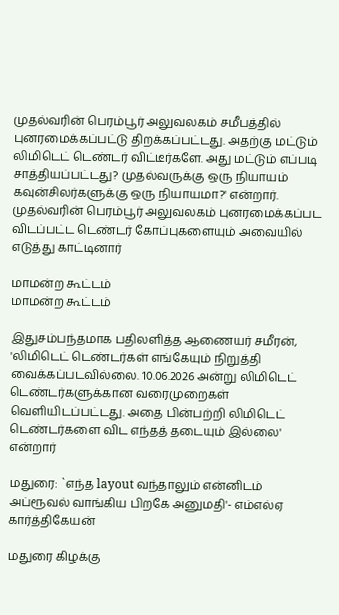முதல்வரின் பெரம்பூர் அலுவலகம் சமீபத்தில் புனரமைக்கப்பட்டு திறக்கப்பட்டது. அதற்கு மட்டும் லிமிடெட் டெண்டர் விட்டீர்களே. அது மட்டும் எப்படி சாத்தியப்பட்டது? முதல்வருக்கு ஒரு நியாயம் கவுன்சிலர்களுக்கு ஒரு நியாயமா?' என்றார். முதல்வரின் பெரம்பூர் அலுவலகம் புனரமைக்கப்பட விடப்பட்ட டெண்டர் கோப்புகளையும் அவையில் எடுத்து காட்டினார்

மாமன்ற கூட்டம்
மாமன்ற கூட்டம்

இதுசம்பந்தமாக பதிலளித்த ஆணையர் சமீரன், 'லிமிடெட் டெண்டர்கள் எங்கேயும் நிறுத்தி வைக்கப்படவில்லை. 10.06.2026 அன்று லிமிடெட் டெண்டர்களுக்கான வரைமுறைகள் வெளியிடப்பட்டது. அதை பின்பற்றி லிமிடெட் டெண்டர்களை விட எந்தத் தடையும் இல்லை' என்றார்

மதுரை: `எந்த layout வந்தாலும் என்னிடம் அப்ரூவல் வாங்கிய பிறகே அனுமதி'- எம்எல்ஏ கார்த்திகேயன்

மதுரை கிழக்கு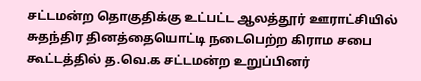சட்டமன்ற தொகுதிக்கு உட்பட்ட ஆலத்தூர் ஊராட்சியில் சுதந்திர தினத்தையொட்டி நடைபெற்ற கிராம சபை கூட்டத்தில் த.வெ.க சட்டமன்ற உறுப்பினர்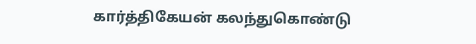கார்த்திகேயன் கலந்துகொண்டு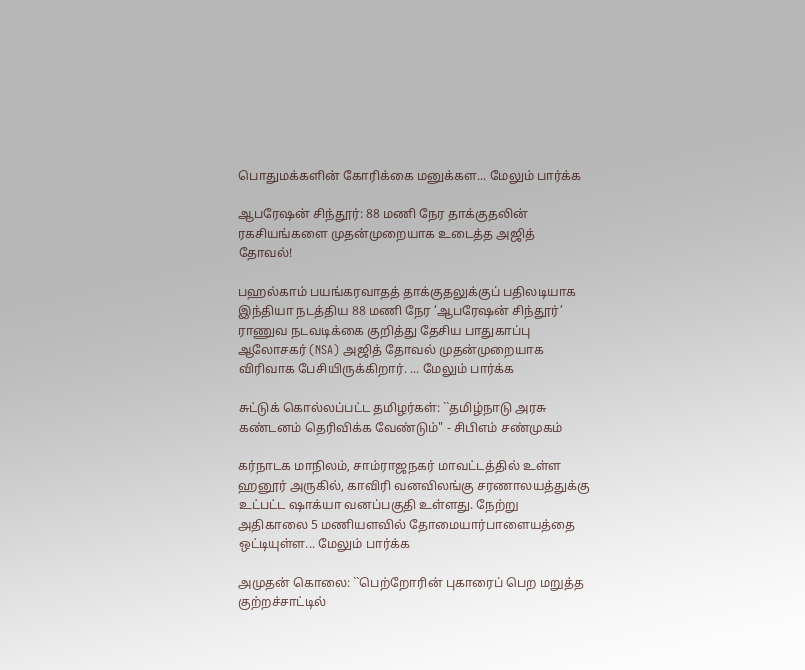பொதுமக்களின் கோரிக்கை மனுக்கள... மேலும் பார்க்க

ஆபரேஷன் சிந்தூர்: 88 மணி நேர தாக்குதலின் ரகசியங்களை முதன்முறையாக உடைத்த அஜித் தோவல்!

பஹல்காம் பயங்கரவாதத் தாக்குதலுக்குப் பதிலடியாக இந்தியா நடத்திய 88 மணி நேர ‘ஆபரேஷன் சிந்தூர்’ ராணுவ நடவடிக்கை குறித்து தேசிய பாதுகாப்பு ஆலோசகர் (NSA) அஜித் தோவல் முதன்முறையாக விரிவாக பேசியிருக்கிறார். ... மேலும் பார்க்க

சுட்டுக் கொல்லப்பட்ட தமிழர்கள்: ``தமிழ்நாடு அரசு கண்டனம் தெரிவிக்க வேண்டும்" - சிபிஎம் சண்முகம்

கர்நாடக மாநிலம், சாம்ராஜநகர் மாவட்டத்தில் உள்ள ஹனூர் அருகில், காவிரி வனவிலங்கு சரணாலயத்துக்கு உட்பட்ட ஷாக்யா வனப்பகுதி உள்ளது. நேற்று அதிகாலை 5 மணியளவில் தோமையார்பாளையத்தை ஒட்டியுள்ள... மேலும் பார்க்க

அமுதன் கொலை: ``பெற்றோரின் புகாரைப் பெற மறுத்த குற்றச்சாட்டில்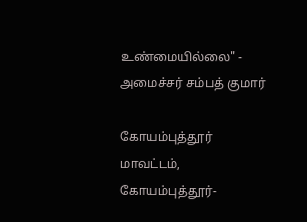உண்மையில்லை" - அமைச்சர் சம்பத் குமார்

கோயம்புத்தூர் மாவட்டம், கோயம்புத்தூர்-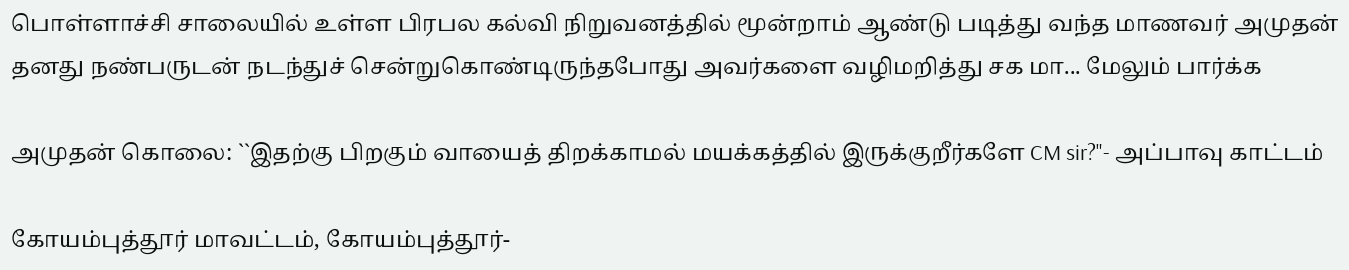பொள்ளாச்சி சாலையில் உள்ள பிரபல கல்வி நிறுவனத்தில் மூன்றாம் ஆண்டு படித்து வந்த மாணவர் அமுதன் தனது நண்பருடன் நடந்துச் சென்றுகொண்டிருந்தபோது அவர்களை வழிமறித்து சக மா... மேலும் பார்க்க

அமுதன் கொலை: ``இதற்கு பிறகும் வாயைத் திறக்காமல் மயக்கத்தில் இருக்குறீர்களே CM sir?"- அப்பாவு காட்டம்

கோயம்புத்தூர் மாவட்டம், கோயம்புத்தூர்-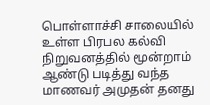பொள்ளாச்சி சாலையில் உள்ள பிரபல கல்வி நிறுவனத்தில் மூன்றாம் ஆண்டு படித்து வந்த மாணவர் அமுதன் தனது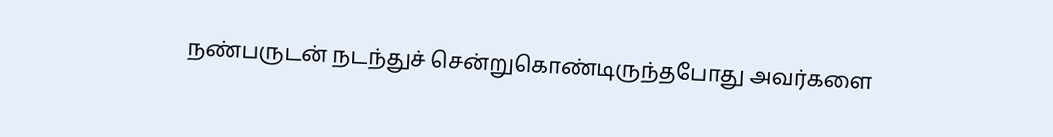நண்பருடன் நடந்துச் சென்றுகொண்டிருந்தபோது அவர்களை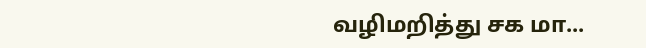வழிமறித்து சக மா...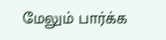மேலும் பார்க்க